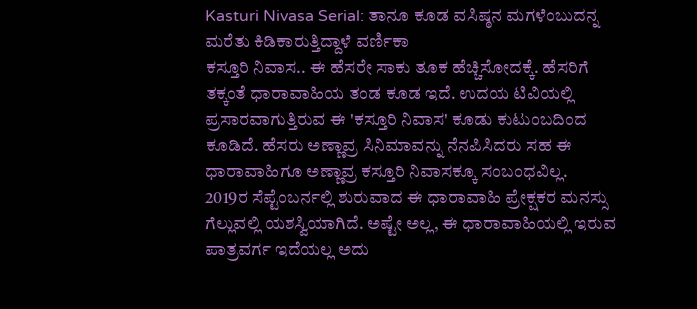Kasturi Nivasa Serial: ತಾನೂ ಕೂಡ ವಸಿಷ್ಠನ ಮಗಳೆಂಬುದನ್ನ ಮರೆತು ಕಿಡಿಕಾರುತ್ತಿದ್ದಾಳೆ ವರ್ಣಿಕಾ
ಕಸ್ತೂರಿ ನಿವಾಸ.. ಈ ಹೆಸರೇ ಸಾಕು ತೂಕ ಹೆಚ್ಚಿಸೋದಕ್ಕೆ. ಹೆಸರಿಗೆ ತಕ್ಕಂತೆ ಧಾರಾವಾಹಿಯ ತಂಡ ಕೂಡ ಇದೆ. ಉದಯ ಟಿವಿಯಲ್ಲಿ ಪ್ರಸಾರವಾಗುತ್ತಿರುವ ಈ 'ಕಸ್ತೂರಿ ನಿವಾಸ' ಕೂಡು ಕುಟುಂಬದಿಂದ ಕೂಡಿದೆ. ಹೆಸರು ಅಣ್ಣಾವ್ರ ಸಿನಿಮಾವನ್ನು ನೆನಪಿಸಿದರು ಸಹ ಈ ಧಾರಾವಾಹಿಗೂ ಅಣ್ಣಾವ್ರ ಕಸ್ತೂರಿ ನಿವಾಸಕ್ಕೂ ಸಂಬಂಧವಿಲ್ಲ.
2019ರ ಸೆಪ್ಟೆಂಬರ್ನಲ್ಲಿ ಶುರುವಾದ ಈ ಧಾರಾವಾಹಿ ಪ್ರೇಕ್ಷಕರ ಮನಸ್ಸು ಗೆಲ್ಲುವಲ್ಲಿ ಯಶಸ್ವಿಯಾಗಿದೆ. ಅಷ್ಟೇ ಅಲ್ಲ, ಈ ಧಾರಾವಾಹಿಯಲ್ಲಿ ಇರುವ ಪಾತ್ರವರ್ಗ ಇದೆಯಲ್ಲ ಅದು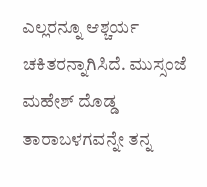ಎಲ್ಲರನ್ನೂ ಆಶ್ಚರ್ಯ ಚಕಿತರನ್ನಾಗಿಸಿದೆ. ಮುಸ್ಸಂಜೆ ಮಹೇಶ್ ದೊಡ್ಡ ತಾರಾಬಳಗವನ್ನೇ ತನ್ನ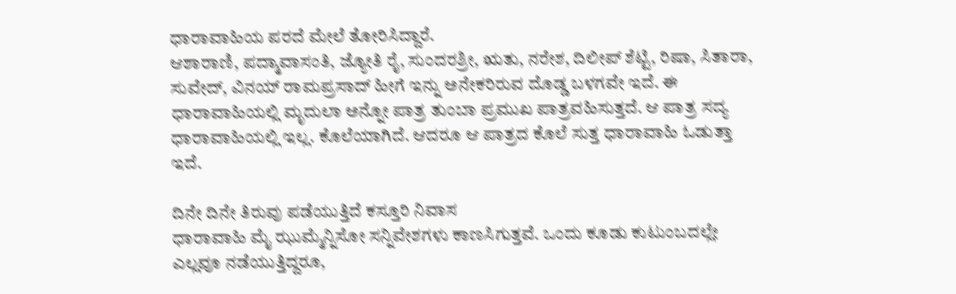ಧಾರಾವಾಹಿಯ ಪರದೆ ಮೇಲೆ ತೋರಿಸಿದ್ದಾರೆ.
ಆಶಾರಾಣಿ, ಪದ್ಮಾವಾಸಂತಿ, ಜ್ಯೋತಿ ರೈ, ಸುಂದರಶ್ರೀ, ಋತು, ನರೇಶ, ದಿಲೀಪ್ ಶೆಟ್ಟಿ, ರಿಷಾ, ಸಿತಾರಾ, ಸುವೇದ್, ವಿನಯ್ ರಾಮಪ್ರಸಾದ್ ಹೀಗೆ ಇನ್ನು ಅನೇಕರಿರುವ ದೊಡ್ಡ ಬಳಗವೇ ಇದೆ. ಈ ಧಾರಾವಾಹಿಯಲ್ಲಿ ಮೃದುಲಾ ಅನ್ನೋ ಪಾತ್ರ ತುಂಬಾ ಪ್ರಮುಖ ಪಾತ್ರವಹಿಸುತ್ತದೆ. ಆ ಪಾತ್ರ ಸದ್ಯ ಧಾರಾವಾಹಿಯಲ್ಲಿ ಇಲ್ಲ. ಕೊಲೆಯಾಗಿದೆ. ಆದರೂ ಆ ಪಾತ್ರದ ಕೊಲೆ ಸುತ್ತ ಧಾರಾವಾಹಿ ಓಡುತ್ತಾ ಇದೆ.

ದಿನೇ ದಿನೇ ತಿರುವು ಪಡೆಯುತ್ತಿದೆ ಕಸ್ತೂರಿ ನಿವಾಸ
ಧಾರಾವಾಹಿ ಮೈ ಝುಮ್ಮೆನ್ನಿಸೋ ಸನ್ನಿವೇಶಗಳು ಕಾಣಸಿಗುತ್ತವೆ. ಒಂದು ಕೂಡು ಕುಟುಂಬದಲ್ಲೇ ಎಲ್ಲವೂ ನಡೆಯುತ್ತಿದ್ದರೂ,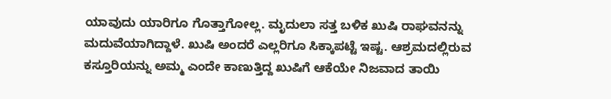ಯಾವುದು ಯಾರಿಗೂ ಗೊತ್ತಾಗೋಲ್ಲ. ಮೃದುಲಾ ಸತ್ತ ಬಳಿಕ ಖುಷಿ ರಾಘವನನ್ನು ಮದುವೆಯಾಗಿದ್ದಾಳೆ. ಖುಷಿ ಅಂದರೆ ಎಲ್ಲರಿಗೂ ಸಿಕ್ಕಾಪಟ್ಟೆ ಇಷ್ಟ. ಆಶ್ರಮದಲ್ಲಿರುವ ಕಸ್ತೂರಿಯನ್ನು ಅಮ್ಮ ಎಂದೇ ಕಾಣುತ್ತಿದ್ದ ಖುಷಿಗೆ ಆಕೆಯೇ ನಿಜವಾದ ತಾಯಿ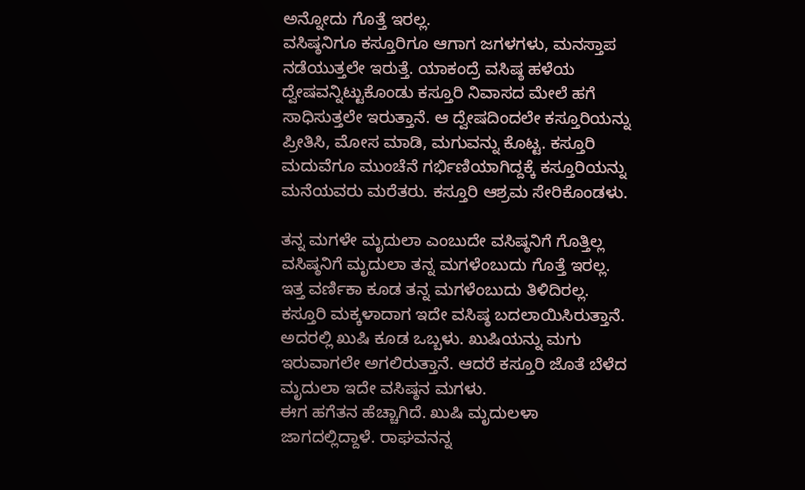ಅನ್ನೋದು ಗೊತ್ತೆ ಇರಲ್ಲ.
ವಸಿಷ್ಠನಿಗೂ ಕಸ್ತೂರಿಗೂ ಆಗಾಗ ಜಗಳಗಳು, ಮನಸ್ತಾಪ ನಡೆಯುತ್ತಲೇ ಇರುತ್ತೆ. ಯಾಕಂದ್ರೆ ವಸಿಷ್ಠ ಹಳೆಯ ದ್ವೇಷವನ್ನಿಟ್ಟುಕೊಂಡು ಕಸ್ತೂರಿ ನಿವಾಸದ ಮೇಲೆ ಹಗೆ ಸಾಧಿಸುತ್ತಲೇ ಇರುತ್ತಾನೆ. ಆ ದ್ವೇಷದಿಂದಲೇ ಕಸ್ತೂರಿಯನ್ನು ಪ್ರೀತಿಸಿ, ಮೋಸ ಮಾಡಿ, ಮಗುವನ್ನು ಕೊಟ್ಟ. ಕಸ್ತೂರಿ ಮದುವೆಗೂ ಮುಂಚೆನೆ ಗರ್ಭಿಣಿಯಾಗಿದ್ದಕ್ಕೆ ಕಸ್ತೂರಿಯನ್ನು ಮನೆಯವರು ಮರೆತರು. ಕಸ್ತೂರಿ ಆಶ್ರಮ ಸೇರಿಕೊಂಡಳು.

ತನ್ನ ಮಗಳೇ ಮೃದುಲಾ ಎಂಬುದೇ ವಸಿಷ್ಠನಿಗೆ ಗೊತ್ತಿಲ್ಲ
ವಸಿಷ್ಠನಿಗೆ ಮೃದುಲಾ ತನ್ನ ಮಗಳೆಂಬುದು ಗೊತ್ತೆ ಇರಲ್ಲ. ಇತ್ತ ವರ್ಣಿಕಾ ಕೂಡ ತನ್ನ ಮಗಳೆಂಬುದು ತಿಳಿದಿರಲ್ಲ. ಕಸ್ತೂರಿ ಮಕ್ಕಳಾದಾಗ ಇದೇ ವಸಿಷ್ಠ ಬದಲಾಯಿಸಿರುತ್ತಾನೆ. ಅದರಲ್ಲಿ ಖುಷಿ ಕೂಡ ಒಬ್ಬಳು. ಖುಷಿಯನ್ನು ಮಗು ಇರುವಾಗಲೇ ಅಗಲಿರುತ್ತಾನೆ. ಆದರೆ ಕಸ್ತೂರಿ ಜೊತೆ ಬೆಳೆದ ಮೃದುಲಾ ಇದೇ ವಸಿಷ್ಠನ ಮಗಳು.
ಈಗ ಹಗೆತನ ಹೆಚ್ಚಾಗಿದೆ. ಖುಷಿ ಮೃದುಲಳಾ ಜಾಗದಲ್ಲಿದ್ದಾಳೆ. ರಾಘವನನ್ನ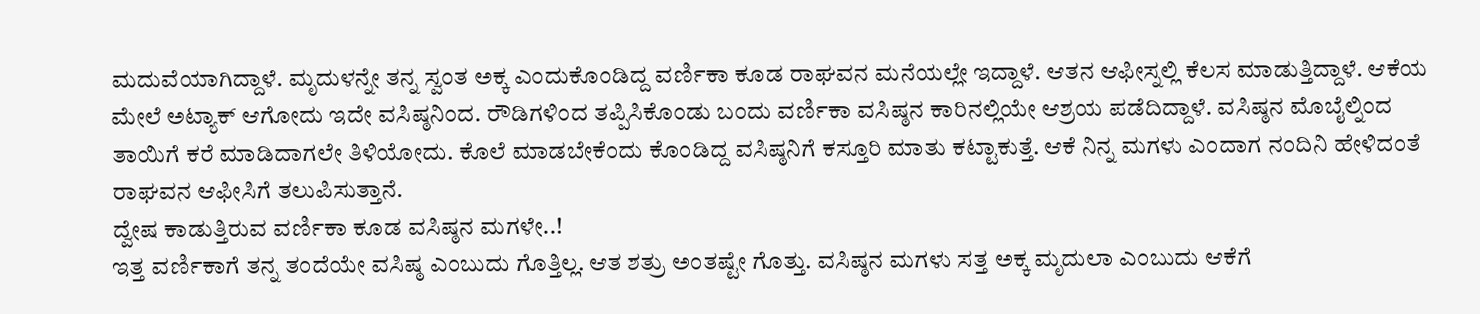ಮದುವೆಯಾಗಿದ್ದಾಳೆ. ಮೃದುಳನ್ನೇ ತನ್ನ ಸ್ವಂತ ಅಕ್ಕ ಎಂದುಕೊಂಡಿದ್ದ ವರ್ಣಿಕಾ ಕೂಡ ರಾಘವನ ಮನೆಯಲ್ಲೇ ಇದ್ದಾಳೆ. ಆತನ ಆಫೀಸ್ನಲ್ಲಿ ಕೆಲಸ ಮಾಡುತ್ತಿದ್ದಾಳೆ. ಆಕೆಯ ಮೇಲೆ ಅಟ್ಯಾಕ್ ಆಗೋದು ಇದೇ ವಸಿಷ್ಠನಿಂದ. ರೌಡಿಗಳಿಂದ ತಪ್ಪಿಸಿಕೊಂಡು ಬಂದು ವರ್ಣಿಕಾ ವಸಿಷ್ಠನ ಕಾರಿನಲ್ಲಿಯೇ ಆಶ್ರಯ ಪಡೆದಿದ್ದಾಳೆ. ವಸಿಷ್ಠನ ಮೊಬೈಲ್ನಿಂದ ತಾಯಿಗೆ ಕರೆ ಮಾಡಿದಾಗಲೇ ತಿಳಿಯೋದು. ಕೊಲೆ ಮಾಡಬೇಕೆಂದು ಕೊಂಡಿದ್ದ ವಸಿಷ್ಠನಿಗೆ ಕಸ್ತೂರಿ ಮಾತು ಕಟ್ಟಾಕುತ್ತೆ. ಆಕೆ ನಿನ್ನ ಮಗಳು ಎಂದಾಗ ನಂದಿನಿ ಹೇಳಿದಂತೆ ರಾಘವನ ಆಫೀಸಿಗೆ ತಲುಪಿಸುತ್ತಾನೆ.
ದ್ವೇಷ ಕಾಡುತ್ತಿರುವ ವರ್ಣಿಕಾ ಕೂಡ ವಸಿಷ್ಠನ ಮಗಳೇ..!
ಇತ್ತ ವರ್ಣಿಕಾಗೆ ತನ್ನ ತಂದೆಯೇ ವಸಿಷ್ಠ ಎಂಬುದು ಗೊತ್ತಿಲ್ಲ. ಆತ ಶತ್ರು ಅಂತಷ್ಟೇ ಗೊತ್ತು. ವಸಿಷ್ಠನ ಮಗಳು ಸತ್ತ ಅಕ್ಕ ಮೃದುಲಾ ಎಂಬುದು ಆಕೆಗೆ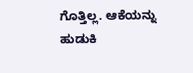ಗೊತ್ತಿಲ್ಲ. ಆಕೆಯನ್ನು ಹುಡುಕಿ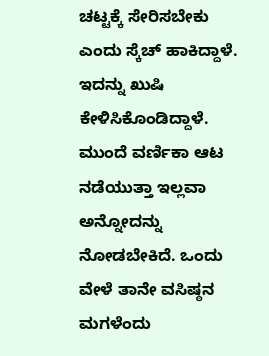ಚಟ್ಟಕ್ಕೆ ಸೇರಿಸಬೇಕು ಎಂದು ಸ್ಕೆಚ್ ಹಾಕಿದ್ದಾಳೆ. ಇದನ್ನು ಖುಷಿ ಕೇಳಿಸಿಕೊಂಡಿದ್ದಾಳೆ. ಮುಂದೆ ವರ್ಣಿಕಾ ಆಟ ನಡೆಯುತ್ತಾ ಇಲ್ಲವಾ ಅನ್ನೋದನ್ನು ನೋಡಬೇಕಿದೆ. ಒಂದು ವೇಳೆ ತಾನೇ ವಸಿಷ್ಠನ ಮಗಳೆಂದು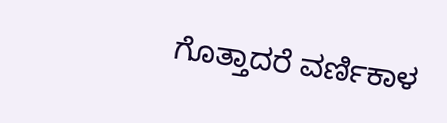ಗೊತ್ತಾದರೆ ವರ್ಣಿಕಾಳ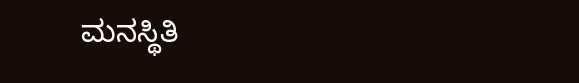ಮನಸ್ಥಿತಿ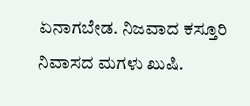ಏನಾಗಬೇಡ. ನಿಜವಾದ ಕಸ್ತೂರಿ ನಿವಾಸದ ಮಗಳು ಖುಷಿ.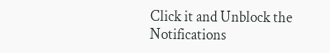Click it and Unblock the Notifications